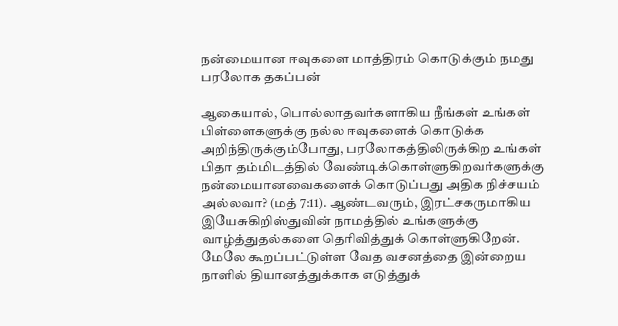நன்மையான ஈவுகளை மாத்திரம் கொடுக்கும் நமது பரலோக தகப்பன்

ஆகையால், பொல்லாதவர்களாகிய நீங்கள் உங்கள் பிள்ளைகளுக்கு நல்ல ஈவுகளைக் கொடுக்க அறிந்திருக்கும்போது, பரலோகத்திலிருக்கிற உங்கள் பிதா தம்மிடத்தில் வேண்டிக்கொள்ளுகிறவர்களுக்கு நன்மையானவைகளைக் கொடுப்பது அதிக நிச்சயம் அல்லவா? (மத் 7:11). ஆண்டவரும், இரட்சகருமாகிய இயேசுகிறிஸ்துவின் நாமத்தில் உங்களுக்கு வாழ்த்துதல்களை தெரிவித்துக் கொள்ளுகிறேன். மேலே கூறப்பட்டுள்ள வேத வசனத்தை இன்றைய நாளில் தியானத்துக்காக எடுத்துக்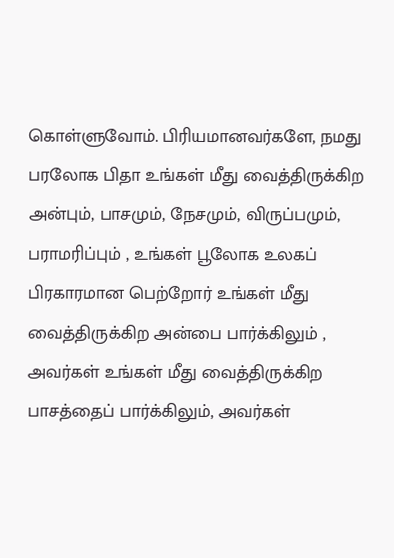கொள்ளுவோம். பிரியமானவர்களே, நமது பரலோக பிதா உங்கள் மீது வைத்திருக்கிற அன்பும், பாசமும், நேசமும், விருப்பமும், பராமரிப்பும் , உங்கள் பூலோக உலகப்  பிரகாரமான பெற்றோர் உங்கள் மீது வைத்திருக்கிற அன்பை பார்க்கிலும் , அவர்கள் உங்கள் மீது வைத்திருக்கிற பாசத்தைப் பார்க்கிலும், அவர்கள்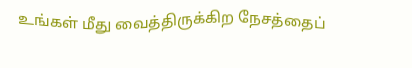உங்கள் மீது வைத்திருக்கிற நேசத்தைப்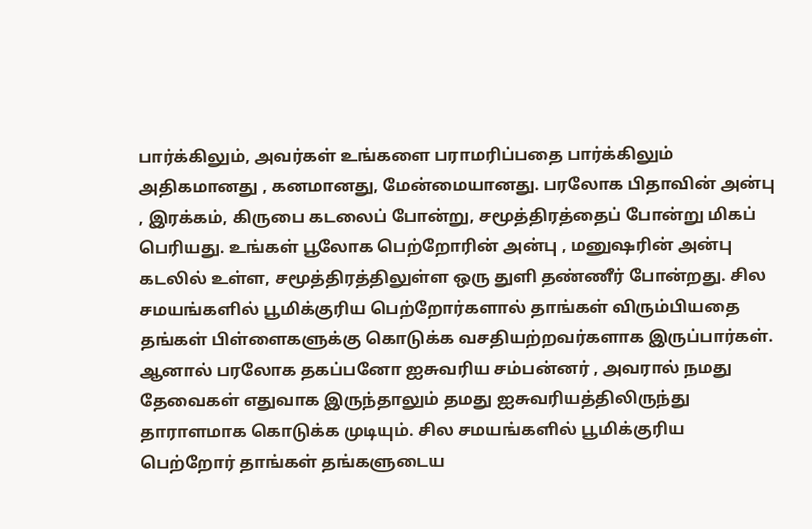பார்க்கிலும், அவர்கள் உங்களை பராமரிப்பதை பார்க்கிலும் அதிகமானது , கனமானது, மேன்மையானது. பரலோக பிதாவின் அன்பு , இரக்கம், கிருபை கடலைப் போன்று, சமூத்திரத்தைப் போன்று மிகப் பெரியது. உங்கள் பூலோக பெற்றோரின் அன்பு , மனுஷரின் அன்பு கடலில் உள்ள, சமூத்திரத்திலுள்ள ஒரு துளி தண்ணீர் போன்றது. சில சமயங்களில் பூமிக்குரிய பெற்றோர்களால் தாங்கள் விரும்பியதை தங்கள் பிள்ளைகளுக்கு கொடுக்க வசதியற்றவர்களாக இருப்பார்கள். ஆனால் பரலோக தகப்பனோ ஐசுவரிய சம்பன்னர் , அவரால் நமது தேவைகள் எதுவாக இருந்தாலும் தமது ஐசுவரியத்திலிருந்து தாராளமாக கொடுக்க முடியும். சில சமயங்களில் பூமிக்குரிய பெற்றோர் தாங்கள் தங்களுடைய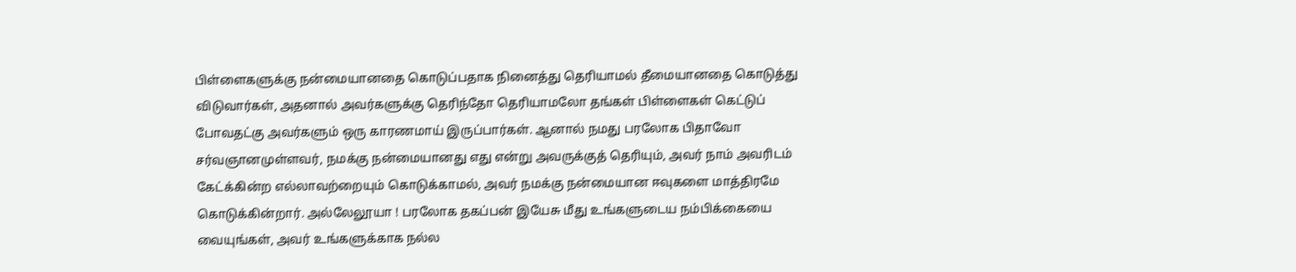பிள்ளைகளுக்கு நன்மையானதை கொடுப்பதாக நினைத்து தெரியாமல் தீமையானதை கொடுத்து விடுவார்கள், அதனால் அவர்களுக்கு தெரிந்தோ தெரியாமலோ தங்கள் பிள்ளைகள் கெட்டுப் போவதட்கு அவர்களும் ஒரு காரணமாய் இருப்பார்கள். ஆனால் நமது பரலோக பிதாவோ சர்வஞானமுள்ளவர், நமக்கு நன்மையானது எது என்று அவருக்குத் தெரியும், அவர் நாம் அவரிடம் கேட்க்கின்ற எல்லாவற்றையும் கொடுக்காமல், அவர் நமக்கு நன்மையான ஈவுகளை மாத்திரமே கொடுக்கின்றார். அல்லேலூயா ! பரலோக தகப்பன் இயேசு மீது உங்களுடைய நம்பிக்கையை வையுங்கள், அவர் உங்களுக்காக நல்ல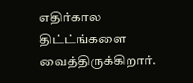எதிர்கால திட்ட்ங்களை வைத்திருக்கிறார்.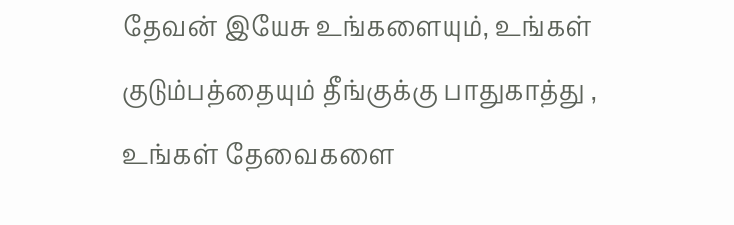தேவன் இயேசு உங்களையும், உங்கள் குடும்பத்தையும் தீங்குக்கு பாதுகாத்து , உங்கள் தேவைகளை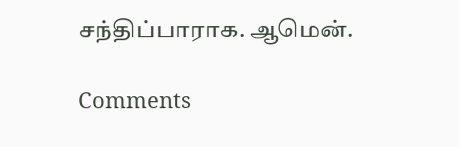சந்திப்பாராக. ஆமென்.

Comments